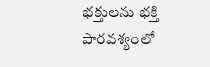భక్తులను భక్తి పారవశ్యంలో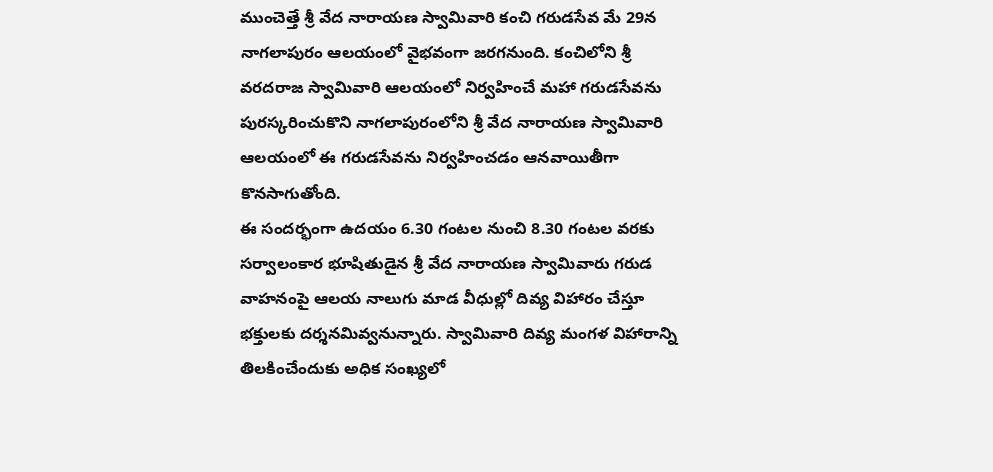ముంచెత్తే శ్రీ వేద నారాయణ స్వామివారి కంచి గరుడసేవ మే 29న నాగలాపురం ఆలయంలో వైభవంగా జరగనుంది. కంచిలోని శ్రీ వరదరాజ స్వామివారి ఆలయంలో నిర్వహించే మహా గరుడసేవను పురస్కరించుకొని నాగలాపురంలోని శ్రీ వేద నారాయణ స్వామివారి ఆలయంలో ఈ గరుడసేవను నిర్వహించడం ఆనవాయితీగా కొనసాగుతోంది.
ఈ సందర్భంగా ఉదయం 6.30 గంటల నుంచి 8.30 గంటల వరకు సర్వాలంకార భూషితుడైన శ్రీ వేద నారాయణ స్వామివారు గరుడ వాహనంపై ఆలయ నాలుగు మాడ వీధుల్లో దివ్య విహారం చేస్తూ భక్తులకు దర్శనమివ్వనున్నారు. స్వామివారి దివ్య మంగళ విహారాన్ని తిలకించేందుకు అధిక సంఖ్యలో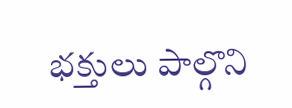భక్తులు పాల్గొని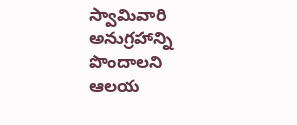స్వామివారి అనుగ్రహాన్ని పొందాలని ఆలయ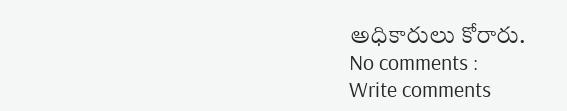అధికారులు కోరారు.
No comments :
Write comments